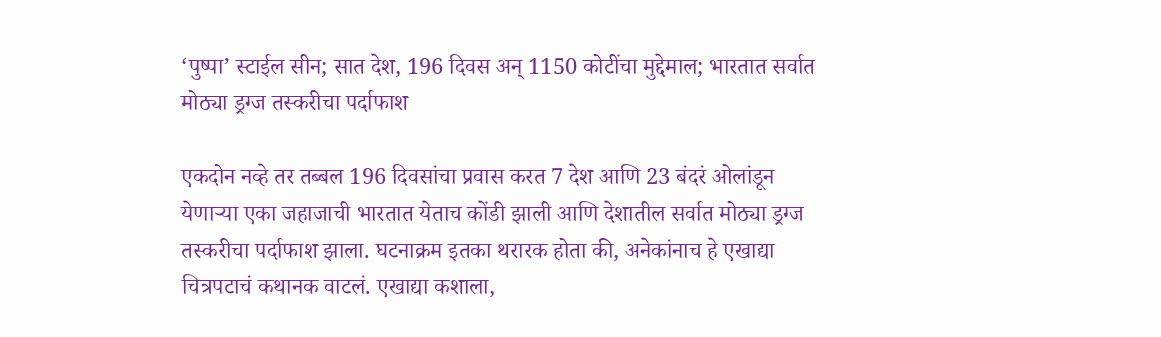‘पुष्पा’ स्टाईल सीन; सात देश, 196 दिवस अन् 1150 कोटींचा मुद्देमाल; भारतात सर्वात मोठ्या ड्रग्ज तस्करीचा पर्दाफाश

एकदोन नव्हे तर तब्बल 196 दिवसांचा प्रवास करत 7 देश आणि 23 बंदरं ओलांडून येणाऱ्या एका जहाजाची भारतात येताच कोंडी झाली आणि देशातील सर्वात मोठ्या ड्रग्ज तस्करीचा पर्दाफाश झाला. घटनाक्रम इतका थरारक होता की, अनेकांनाच हे एखाद्या चित्रपटाचं कथानक वाटलं. एखाद्या कशाला,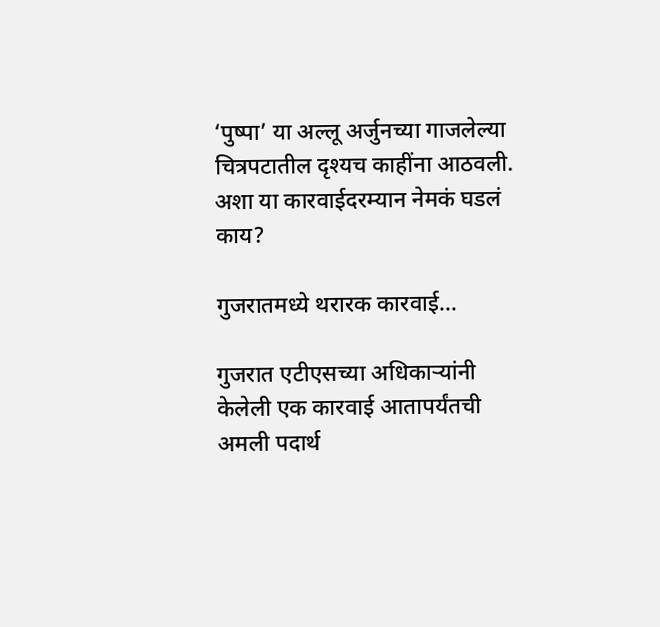‘पुष्पा’ या अल्लू अर्जुनच्या गाजलेल्या चित्रपटातील दृश्यच काहींना आठवली. अशा या कारवाईदरम्यान नेमकं घडलं काय?

गुजरातमध्ये थरारक कारवाई…

गुजरात एटीएसच्या अधिकाऱ्यांनी केलेली एक कारवाई आतापर्यंतची अमली पदार्थ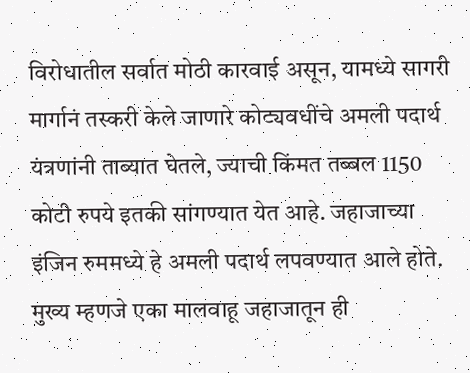विरोधातील सर्वात मोठी कारवाई असून, यामध्ये सागरी मार्गानं तस्करी केले जाणारे कोट्यवधींचे अमली पदार्थ यंत्रणांनी ताब्यात घेतले, ज्याची किंमत तब्बल 1150 कोटी रुपये इतकी सांगण्यात येत आहे. जहाजाच्या इंजिन रुममध्ये हे अमली पदार्थ लपवण्यात आले होते. मुख्य म्हणजे एका मालवाहू जहाजातून ही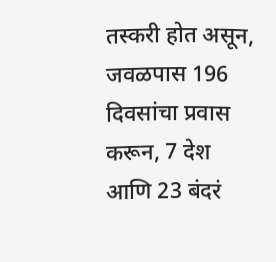तस्करी होत असून, जवळपास 196 दिवसांचा प्रवास करून, 7 देश आणि 23 बंदरं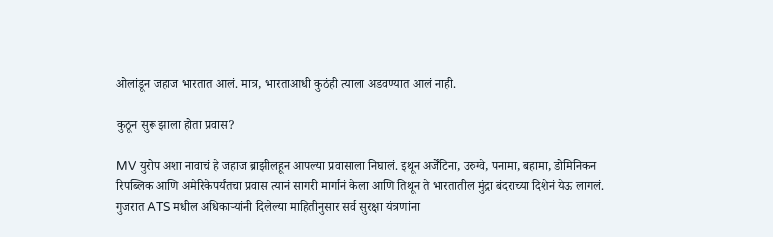ओलांडून जहाज भारतात आलं. मात्र, भारताआधी कुठंही त्याला अडवण्यात आलं नाही.

कुठून सुरू झाला होता प्रवास?

MV युरोप अशा नावाचं हे जहाज ब्राझीलहून आपल्या प्रवासाला निघालं. इथून अर्जेंटिना, उरुग्वे, पनामा, बहामा, डोमिनिकन रिपब्लिक आणि अमेरिकेपर्यंतचा प्रवास त्यानं सागरी मार्गानं केला आणि तिथून ते भारतातील मुंद्रा बंदराच्या दिशेनं येऊ लागलं. गुजरात ATS मधील अधिकाऱ्यांनी दिलेल्या माहितीनुसार सर्व सुरक्षा यंत्रणांना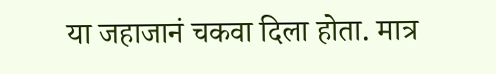या जहाजानं चकवा दिला होता. मात्र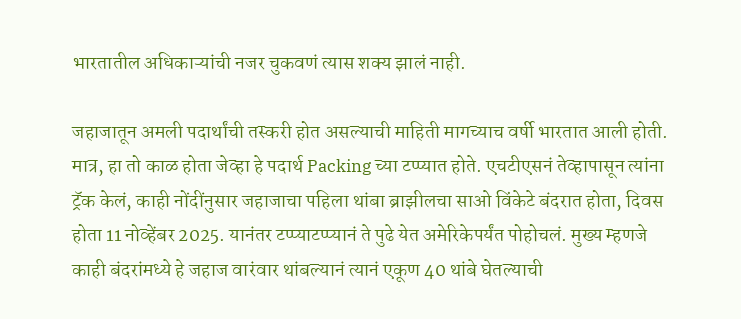भारतातील अधिकाऱ्यांची नजर चुकवणं त्यास शक्य झालं नाही.

जहाजातून अमली पदार्थांची तस्करी होत असल्याची माहिती मागच्याच वर्षी भारतात आली होती. मात्र, हा तो काळ होता जेव्हा हे पदार्थ Packing च्या टप्प्यात होते. एचटीएसनं तेव्हापासून त्यांना ट्रॅक केलं, काही नोंदींनुसार जहाजाचा पहिला थांबा ब्राझीलचा साओ विंकेटे बंदरात होता, दिवस होता 11 नोव्हेंबर 2025. यानंतर टप्प्याटप्प्यानं ते पुढे येत अमेरिकेपर्यंत पोहोचलं. मुख्य म्हणजे काही बंदरांमध्ये हे जहाज वारंवार थांबल्यानं त्यानं एकूण 40 थांबे घेतल्याची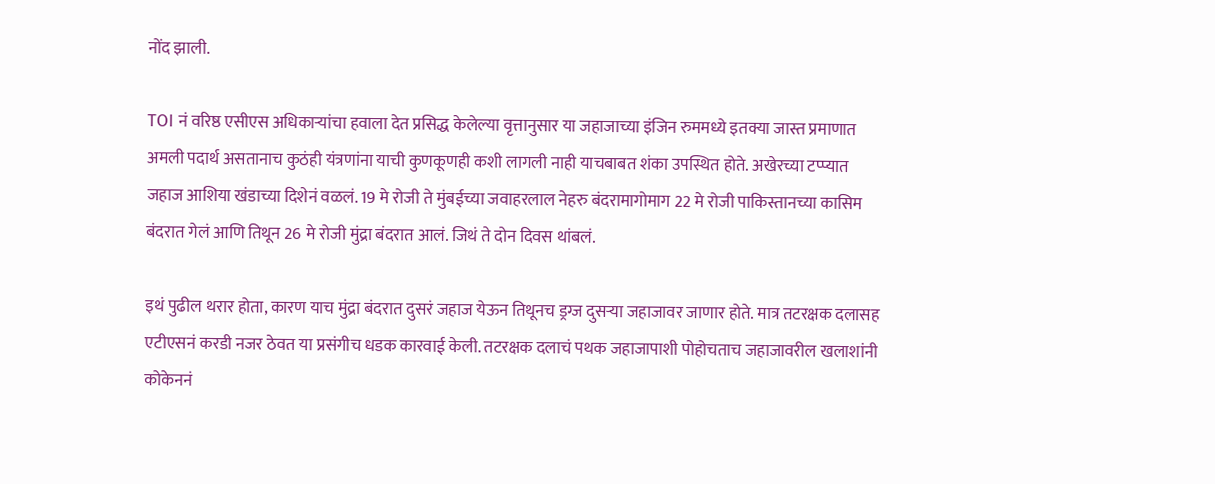नोंद झाली.

TOI नं वरिष्ठ एसीएस अधिकाऱ्यांचा हवाला देत प्रसिद्ध केलेल्या वृत्तानुसार या जहाजाच्या इंजिन रुममध्ये इतक्या जास्त प्रमाणात अमली पदार्थ असतानाच कुठंही यंत्रणांना याची कुणकूणही कशी लागली नाही याचबाबत शंका उपस्थित होते. अखेरच्या टप्प्यात जहाज आशिया खंडाच्या दिशेनं वळलं. 19 मे रोजी ते मुंबईच्या जवाहरलाल नेहरु बंदरामागोमाग 22 मे रोजी पाकिस्तानच्या कासिम बंदरात गेलं आणि तिथून 26 मे रोजी मुंद्रा बंदरात आलं. जिथं ते दोन दिवस थांबलं.

इथं पुढील थरार होता, कारण याच मुंद्रा बंदरात दुसरं जहाज येऊन तिथूनच ड्रग्ज दुसऱ्या जहाजावर जाणार होते. मात्र तटरक्षक दलासह एटीएसनं करडी नजर ठेवत या प्रसंगीच धडक कारवाई केली. तटरक्षक दलाचं पथक जहाजापाशी पोहोचताच जहाजावरील खलाशांनी कोकेननं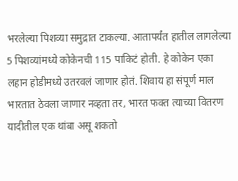भरलेल्या पिशव्या समुद्रात टाकल्या. आतापर्यंत हातील लागलेल्या 5 पिशव्यांमध्ये कोकेनची 115 पाकिटं होती. हे कोकेन एका लहान होडीमध्ये उतरवलं जाणार होतं. शिवाय हा संपूर्ण माल भारतात ठेवला जाणार नव्हता तर, भारत फक्त त्याच्या वितरण यादीतील एक थांबा असू शकतो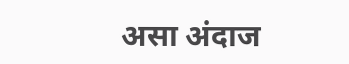असा अंदाज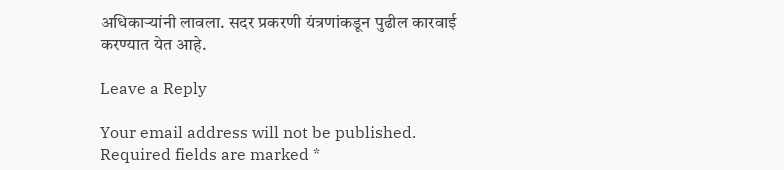अधिकाऱ्यांनी लावला. सदर प्रकरणी यंत्रणांकडून पुढील कारवाई करण्यात येत आहे.

Leave a Reply

Your email address will not be published. Required fields are marked *